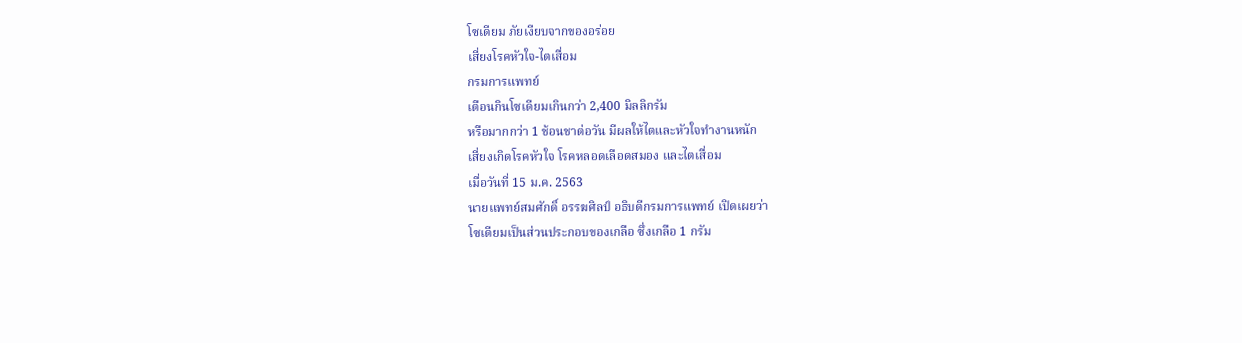โซเดียม ภัยเงียบจากของอร่อย
เสี่ยงโรคหัวใจ-ไตเสื่อม
กรมการแพทย์
เตือนกินโซเดียมเกินกว่า 2,400 มิลลิกรัม
หรือมากกว่า 1 ช้อนชาต่อวัน มีผลให้ไตและหัวใจทำงานหนัก
เสี่ยงเกิดโรคหัวใจ โรคหลอดเลือดสมอง และไตเสื่อม
เมื่อวันที่ 15 ม.ค. 2563
นายแพทย์สมศักดิ์ อรรฆศิลป์ อธิบดีกรมการแพทย์ เปิดเผยว่า
โซเดียมเป็นส่วนประกอบของเกลือ ซึ่งเกลือ 1 กรัม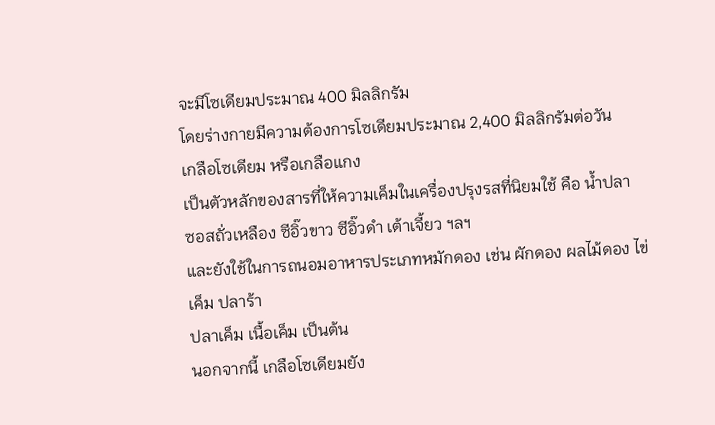จะมีโซเดียมประมาณ 400 มิลลิกรัม
โดยร่างกายมีความต้องการโซเดียมประมาณ 2,400 มิลลิกรัมต่อวัน
เกลือโซเดียม หรือเกลือแกง
เป็นตัวหลักของสารที่ให้ความเค็มในเครื่องปรุงรสที่นิยมใช้ คือ น้ำปลา
ซอสถั่วเหลือง ซีอิ๊วขาว ซีอิ๊วดำ เต้าเจี้ยว ฯลฯ
และยังใช้ในการถนอมอาหารประเภทหมักดอง เช่น ผักดอง ผลไม้ดอง ไข่เค็ม ปลาร้า
ปลาเค็ม เนื้อเค็ม เป็นต้น
นอกจากนี้ เกลือโซเดียมยัง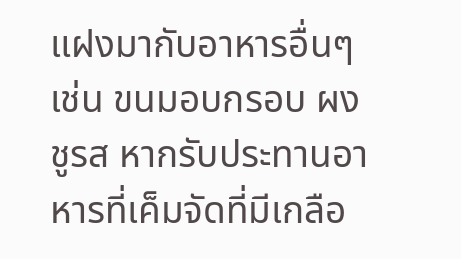แฝงมากับอาหารอื่นๆ
เช่น ขนมอบกรอบ ผงชูรส หากรับประทานอาหารที่เค็มจัดที่มีเกลือ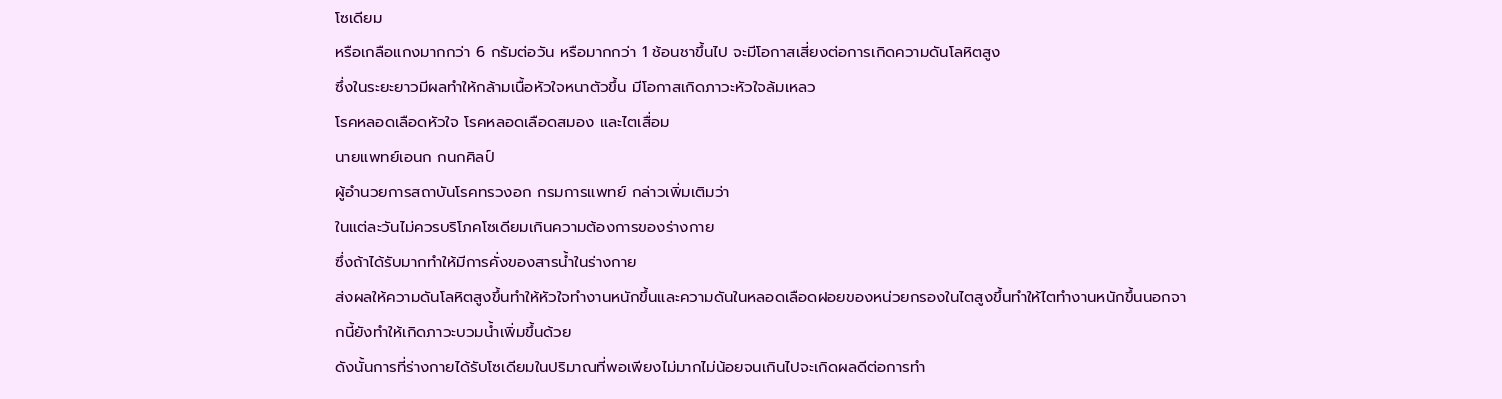โซเดียม
หรือเกลือแกงมากกว่า 6 กรัมต่อวัน หรือมากกว่า 1 ช้อนชาขึ้นไป จะมีโอกาสเสี่ยงต่อการเกิดความดันโลหิตสูง
ซึ่งในระยะยาวมีผลทำให้กล้ามเนื้อหัวใจหนาตัวขึ้น มีโอกาสเกิดภาวะหัวใจล้มเหลว
โรคหลอดเลือดหัวใจ โรคหลอดเลือดสมอง และไตเสื่อม
นายแพทย์เอนก กนกศิลป์
ผู้อำนวยการสถาบันโรคทรวงอก กรมการแพทย์ กล่าวเพิ่มเติมว่า
ในแต่ละวันไม่ควรบริโภคโซเดียมเกินความต้องการของร่างกาย
ซึ่งถ้าได้รับมากทำให้มีการคั่งของสารน้ำในร่างกาย
ส่งผลให้ความดันโลหิตสูงขึ้นทำให้หัวใจทำงานหนักขึ้นและความดันในหลอดเลือดฝอยของหน่วยกรองในไตสูงขึ้นทำให้ไตทำงานหนักขึ้นนอกจากนี้ยังทำให้เกิดภาวะบวมน้ำเพิ่มขึ้นด้วย
ดังนั้นการที่ร่างกายได้รับโซเดียมในปริมาณที่พอเพียงไม่มากไม่น้อยจนเกินไปจะเกิดผลดีต่อการทำ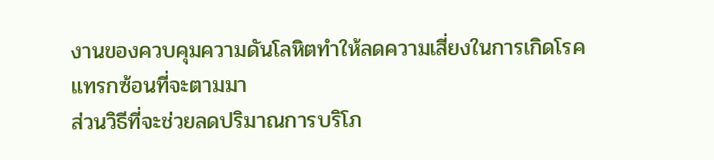งานของควบคุมความดันโลหิตทำให้ลดความเสี่ยงในการเกิดโรคแทรกซ้อนที่จะตามมา
ส่วนวิธีที่จะช่วยลดปริมาณการบริโภ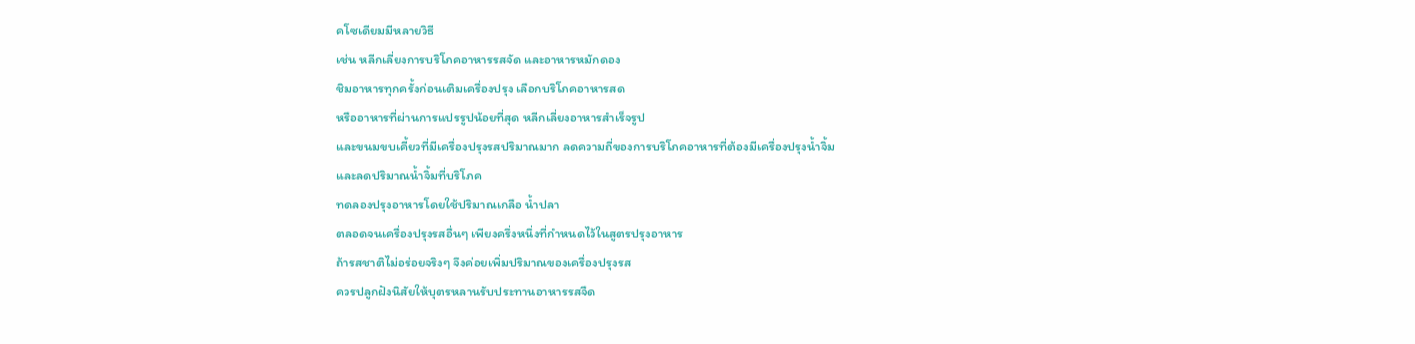คโซเดียมมีหลายวิธี
เช่น หลีกเลี่ยงการบริโภคอาหารรสจัด และอาหารหมักดอง
ชิมอาหารทุกครั้งก่อนเติมเครื่องปรุง เลือกบริโภคอาหารสด
หรืออาหารที่ผ่านการแปรรูปน้อยที่สุด หลีกเลี่ยงอาหารสำเร็จรูป
และขนมขบเคี้ยวที่มีเครื่องปรุงรสปริมาณมาก ลดความถี่ของการบริโภคอาหารที่ต้องมีเครื่องปรุงน้ำจิ้ม
และลดปริมาณน้ำจิ้มที่บริโภค
ทดลองปรุงอาหารโดยใช้ปริมาณเกลือ น้ำปลา
ตลอดจนเครื่องปรุงรสอื่นๆ เพียงครึ่งหนึ่งที่กำหนดไว้ในสูตรปรุงอาหาร
ถ้ารสชาติไม่อร่อยจริงๆ จึงค่อยเพิ่มปริมาณของเครื่องปรุงรส
ควรปลูกฝังนิสัยให้บุตรหลานรับประทานอาหารรสจืด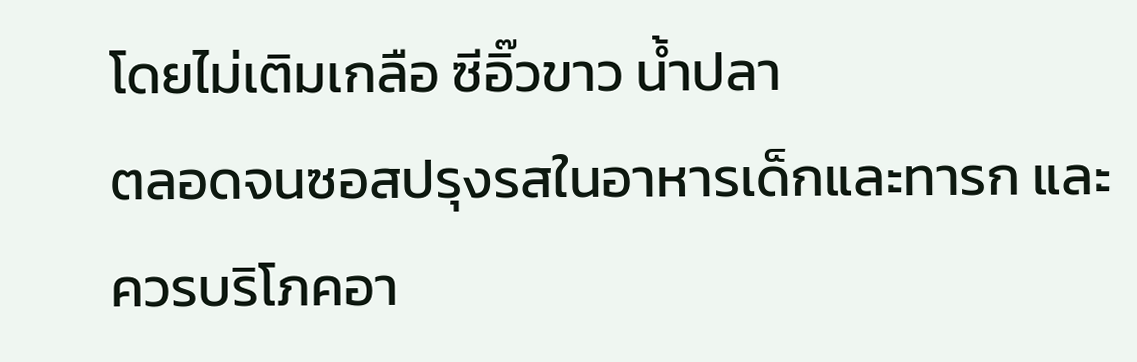โดยไม่เติมเกลือ ซีอิ๊วขาว น้ำปลา
ตลอดจนซอสปรุงรสในอาหารเด็กและทารก และควรบริโภคอา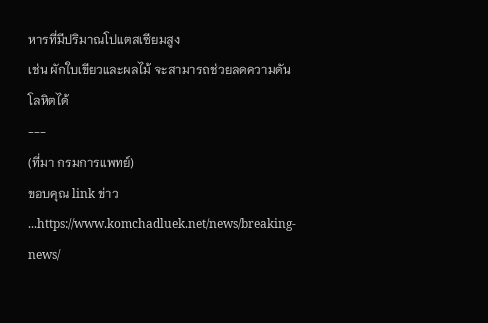หารที่มีปริมาณโปแตสเซียมสูง
เช่น ผักใบเขียวและผลไม้ จะสามารถช่วยลดความดันโลหิตได้
---
(ที่มา กรมการแพทย์)
ขอบคุณ link ข่าว ...https://www.komchadluek.net/news/breaking-news/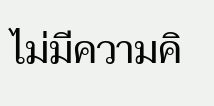ไม่มีความคิ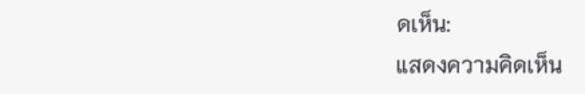ดเห็น:
แสดงความคิดเห็น